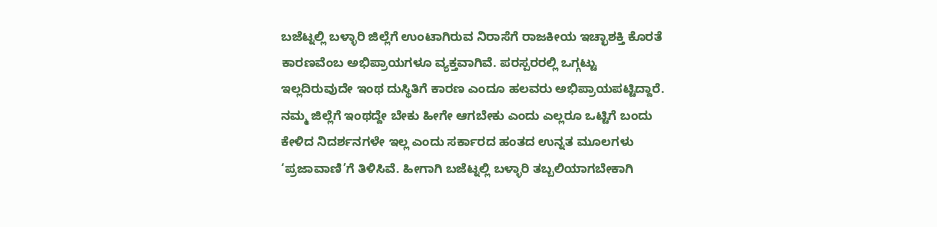ಬಜೆಟ್ನಲ್ಲಿ ಬಳ್ಳಾರಿ ಜಿಲ್ಲೆಗೆ ಉಂಟಾಗಿರುವ ನಿರಾಸೆಗೆ ರಾಜಕೀಯ ಇಚ್ಛಾಶಕ್ತಿ ಕೊರತೆ ಕಾರಣವೆಂಬ ಅಭಿಪ್ರಾಯಗಳೂ ವ್ಯಕ್ತವಾಗಿವೆ. ಪರಸ್ಪರರಲ್ಲಿ ಒಗ್ಗಟ್ಟು ಇಲ್ಲದಿರುವುದೇ ಇಂಥ ದುಸ್ಥಿತಿಗೆ ಕಾರಣ ಎಂದೂ ಹಲವರು ಅಭಿಪ್ರಾಯಪಟ್ಟಿದ್ದಾರೆ. ನಮ್ಮ ಜಿಲ್ಲೆಗೆ ಇಂಥದ್ದೇ ಬೇಕು ಹೀಗೇ ಆಗಬೇಕು ಎಂದು ಎಲ್ಲರೂ ಒಟ್ಟಿಗೆ ಬಂದು ಕೇಳಿದ ನಿದರ್ಶನಗಳೇ ಇಲ್ಲ ಎಂದು ಸರ್ಕಾರದ ಹಂತದ ಉನ್ನತ ಮೂಲಗಳು ‘ಪ್ರಜಾವಾಣಿ’ಗೆ ತಿಳಿಸಿವೆ. ಹೀಗಾಗಿ ಬಜೆಟ್ನಲ್ಲಿ ಬಳ್ಳಾರಿ ತಬ್ಬಲಿಯಾಗಬೇಕಾಗಿ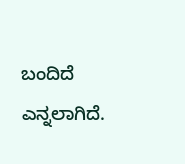ಬಂದಿದೆ ಎನ್ನಲಾಗಿದೆ.